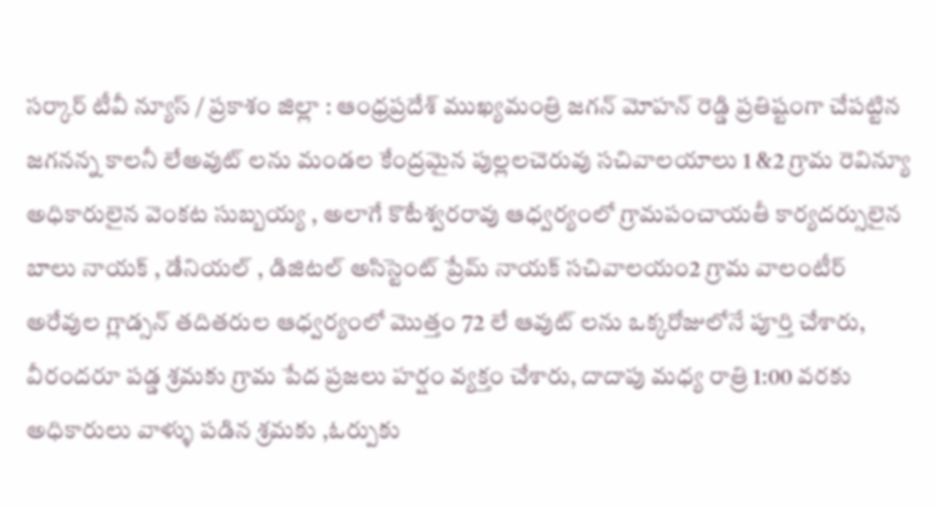సర్కార్ టీవీ న్యూస్ / ప్రకాశం జిల్లా : ఆంధ్రప్రదేశ్ ముఖ్యమంత్రి జగన్ మోహన్ రెడ్డి ప్రతిష్టంగా చేపట్టిన జగనన్న కాలనీ లేఅవుట్ లను మండల కేంద్రమైన పుల్లలచెరువు సచివాలయాలు 1 &2 గ్రామ రెవిన్యూ అధికారులైన వెంకట సుబ్బయ్య , అలాగే కొటేశ్వరరావు ఆధ్వర్యంలో గ్రామపంచాయతీ కార్యదర్సులైన బాలు నాయక్ , డేనియల్ , డిజిటల్ అసిస్టెంట్ ప్రేమ్ నాయక్ సచివాలయం2 గ్రామ వాలంటీర్ అరేవుల గ్లాడ్సన్ తదితరుల ఆధ్వర్యంలో మొత్తం 72 లే ఆవుట్ లను ఒక్కరోజులోనే పూర్తి చేశారు, వీరందరూ పడ్డ శ్రమకు గ్రామ పేద ప్రజలు హర్షం వ్యక్తం చేశారు, దాదాపు మధ్య రాత్రి 1:00 వరకు అధికారులు వాళ్ళు పడిన శ్రమకు ,ఓర్పుకు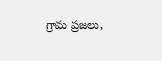గ్రామ ప్రజలు,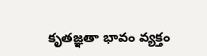కృతజ్ఞతా భావం వ్యక్తం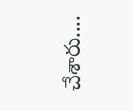చేశారు....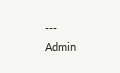---
Admin